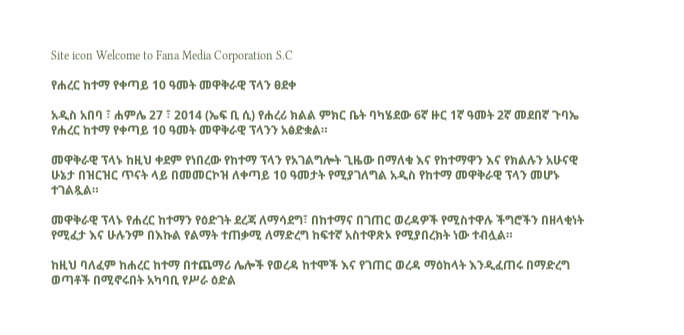Site icon Welcome to Fana Media Corporation S.C

የሐረር ከተማ የቀጣይ 10 ዓመት መዋቅራዊ ፕላን ፀደቀ

አዲስ አበባ ፣ ሐምሌ 27 ፣ 2014 (ኤፍ ቢ ሲ) የሐረሪ ክልል ምክር ቤት ባካሄደው 6ኛ ዙር 1ኛ ዓመት 2ኛ መደበኛ ጉባኤ የሐረር ከተማ የቀጣይ 10 ዓመት መዋቅራዊ ፕላንን አፅድቋል።

መዋቅራዊ ፕላኑ ከዚህ ቀደም የነበረው የከተማ ፕላን የአገልግሎት ጊዜው በማለቁ እና የከተማዋን እና የክልሉን አሁናዊ ሁኔታ በዝርዝር ጥናት ላይ በመመርኮዝ ለቀጣይ 10 ዓመታት የሚያገለግል አዲስ የከተማ መዋቅራዊ ፕላን መሆኑ ተገልጿል።

መዋቅራዊ ፕላኑ የሐረር ከተማን የዕድገት ደረጃ ለማሳደግ፣ በከተማና በገጠር ወረዳዎች የሚስተዋሉ ችግሮችን በዘላቂነት የሚፈታ እና ሁሉንም በእኩል የልማት ተጠቃሚ ለማድረግ ከፍተኛ አስተዋጽኦ የሚያበረክት ነው ተብሏል።

ከዚህ ባለፈም ከሐረር ከተማ በተጨማሪ ሌሎች የወረዳ ከተሞች እና የገጠር ወረዳ ማዕከላት እንዲፈጠሩ በማድረግ ወጣቶች በሚኖሩበት አካባቢ የሥራ ዕድል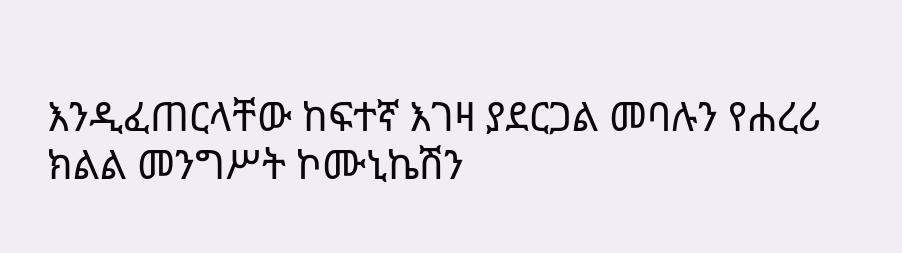እንዲፈጠርላቸው ከፍተኛ እገዛ ያደርጋል መባሉን የሐረሪ ክልል መንግሥት ኮሙኒኬሽን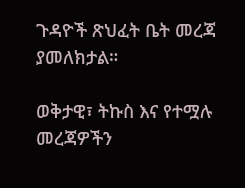ጉዳዮች ጽህፈት ቤት መረጃ ያመለክታል።

ወቅታዊ፣ ትኩስ እና የተሟሉ መረጃዎችን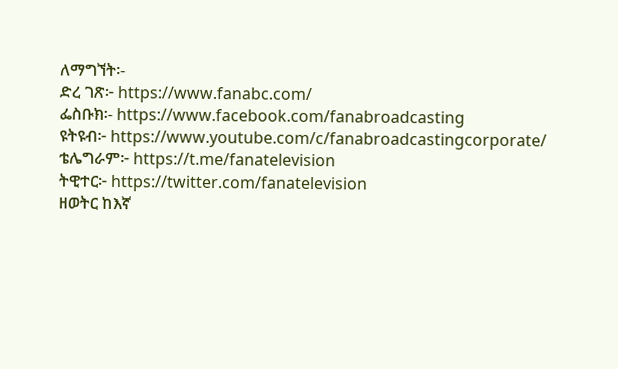ለማግኘት፡-
ድረ ገጽ፦ https://www.fanabc.com/
ፌስቡክ፡- https://www.facebook.com/fanabroadcasting
ዩትዩብ፦ https://www.youtube.com/c/fanabroadcastingcorporate/
ቴሌግራም፦ https://t.me/fanatelevision
ትዊተር፦ https://twitter.com/fanatelevision
ዘወትር ከእኛ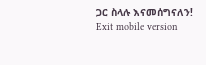ጋር ስላሉ እናመሰግናለን!
Exit mobile version